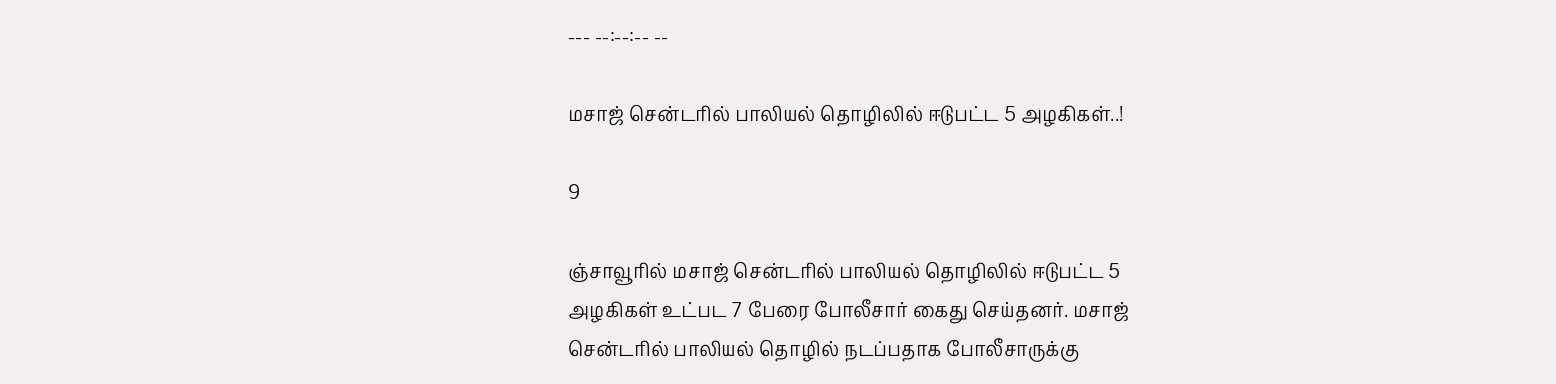--- --:--:-- --

மசாஜ் சென்டரில் பாலியல் தொழிலில் ஈடுபட்ட 5 அழகிகள்..!

9

ஞ்சாவூரில் மசாஜ் சென்டரில் பாலியல் தொழிலில் ஈடுபட்ட 5 அழகிகள் உட்பட 7 பேரை போலீசார் கைது செய்தனர். மசாஜ் சென்டரில் பாலியல் தொழில் நடப்பதாக போலீசாருக்கு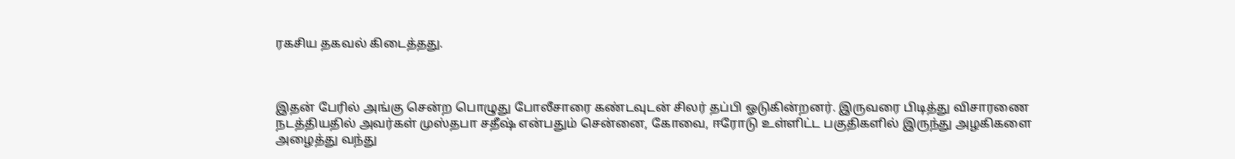ரகசிய தகவல் கிடைத்தது.



இதன் பேரில் அங்கு சென்ற பொழுது போலீசாரை கண்டவுடன் சிலர் தப்பி ஓடுகின்றனர். இருவரை பிடித்து விசாரணை நடத்தியதில் அவர்கள் முஸ்தபா சதீஷ் என்பதும் சென்னை, கோவை, ஈரோடு உள்ளிட்ட பகுதிகளில் இருந்து அழகிகளை அழைத்து வந்து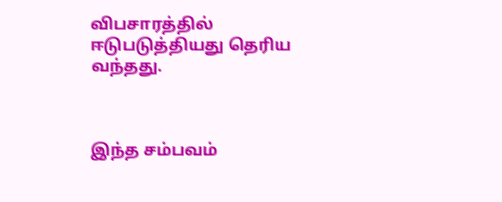விபசாரத்தில் ஈடுபடுத்தியது தெரிய வந்தது.



இந்த சம்பவம்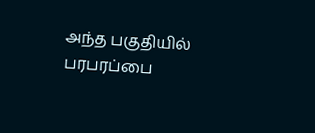அந்த பகுதியில் பரபரப்பை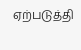ஏற்படுத்தி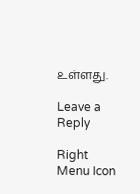உள்ளது.

Leave a Reply

Right Menu Icon